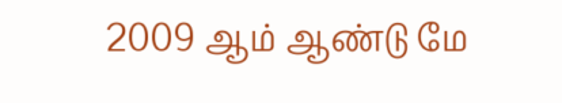2009 ஆம் ஆண்டு மே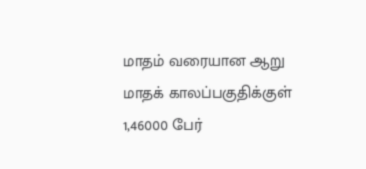மாதம் வரையான ஆறு மாதக் காலப்பகுதிக்குள் 1,46000 பேர்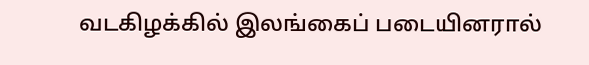வடகிழக்கில் இலங்கைப் படையினரால்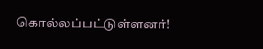கொல்லப்பட்டுள்ளனர்!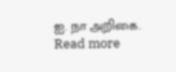ஐ. நா அறிகை. Read more